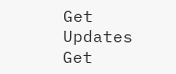Get Updates
Get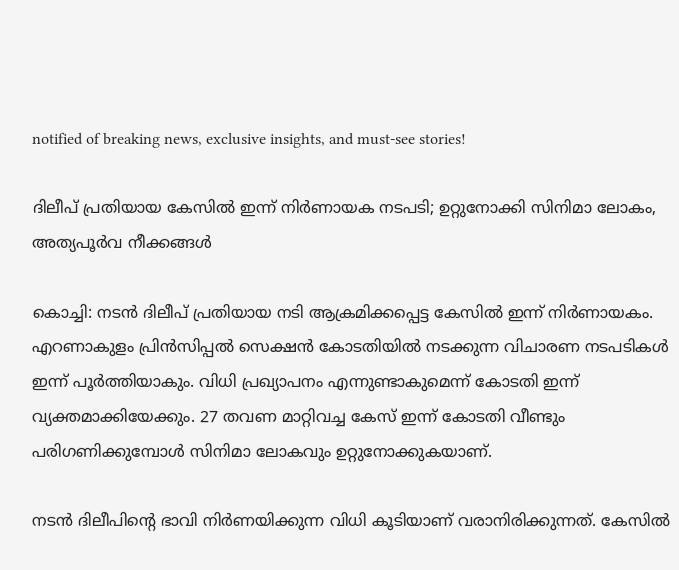notified of breaking news, exclusive insights, and must-see stories!

ദിലീപ് പ്രതിയായ കേസില്‍ ഇന്ന് നിര്‍ണായക നടപടി; ഉറ്റുനോക്കി സിനിമാ ലോകം, അത്യപൂര്‍വ നീക്കങ്ങള്‍

കൊച്ചി: നടന്‍ ദിലീപ് പ്രതിയായ നടി ആക്രമിക്കപ്പെട്ട കേസില്‍ ഇന്ന് നിര്‍ണായകം. എറണാകുളം പ്രിന്‍സിപ്പല്‍ സെക്ഷന്‍ കോടതിയില്‍ നടക്കുന്ന വിചാരണ നടപടികള്‍ ഇന്ന് പൂര്‍ത്തിയാകും. വിധി പ്രഖ്യാപനം എന്നുണ്ടാകുമെന്ന് കോടതി ഇന്ന് വ്യക്തമാക്കിയേക്കും. 27 തവണ മാറ്റിവച്ച കേസ് ഇന്ന് കോടതി വീണ്ടും പരിഗണിക്കുമ്പോള്‍ സിനിമാ ലോകവും ഉറ്റുനോക്കുകയാണ്.

നടന്‍ ദിലീപിന്റെ ഭാവി നിര്‍ണയിക്കുന്ന വിധി കൂടിയാണ് വരാനിരിക്കുന്നത്. കേസില്‍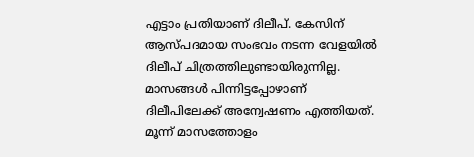എട്ടാം പ്രതിയാണ് ദിലീപ്. കേസിന് ആസ്പദമായ സംഭവം നടന്ന വേളയില്‍ ദിലീപ് ചിത്രത്തിലുണ്ടായിരുന്നില്ല. മാസങ്ങള്‍ പിന്നിട്ടപ്പോഴാണ് ദിലീപിലേക്ക് അന്വേഷണം എത്തിയത്. മൂന്ന് മാസത്തോളം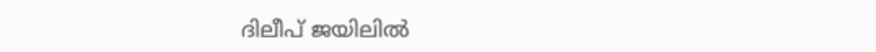ദിലീപ് ജയിലില്‍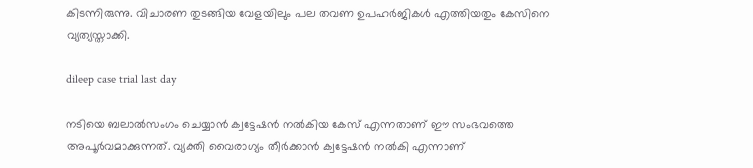കിടന്നിരുന്നു. വിചാരണ തുടങ്ങിയ വേളയിലും പല തവണ ഉപഹര്‍ജികള്‍ എത്തിയതും കേസിനെ വ്യത്യസ്താക്കി.

dileep case trial last day

നടിയെ ബലാല്‍സംഗം ചെയ്യാന്‍ ക്വട്ടേഷന്‍ നല്‍കിയ കേസ് എന്നതാണ് ഈ സംഭവത്തെ അപൂര്‍വമാക്കുന്നത്. വ്യക്തി വൈരാഗ്യം തീര്‍ക്കാന്‍ ക്വട്ടേഷന്‍ നല്‍കി എന്നാണ്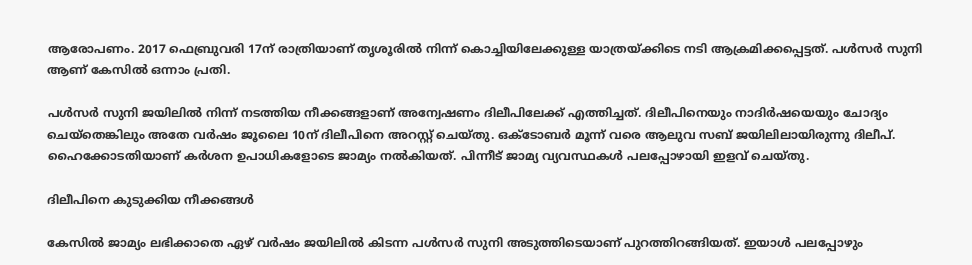ആരോപണം. 2017 ഫെബ്രുവരി 17ന് രാത്രിയാണ് തൃശൂരില്‍ നിന്ന് കൊച്ചിയിലേക്കുള്ള യാത്രയ്ക്കിടെ നടി ആക്രമിക്കപ്പെട്ടത്. പള്‍സര്‍ സുനി ആണ് കേസില്‍ ഒന്നാം പ്രതി.

പള്‍സര്‍ സുനി ജയിലില്‍ നിന്ന് നടത്തിയ നീക്കങ്ങളാണ് അന്വേഷണം ദിലീപിലേക്ക് എത്തിച്ചത്. ദിലീപിനെയും നാദിര്‍ഷയെയും ചോദ്യം ചെയ്‌തെങ്കിലും അതേ വര്‍ഷം ജൂലൈ 10ന് ദിലീപിനെ അറസ്റ്റ് ചെയ്തു. ഒക്ടോബര്‍ മൂന്ന് വരെ ആലുവ സബ് ജയിലിലായിരുന്നു ദിലീപ്. ഹൈക്കോടതിയാണ് കര്‍ശന ഉപാധികളോടെ ജാമ്യം നല്‍കിയത്. പിന്നീട് ജാമ്യ വ്യവസ്ഥകള്‍ പലപ്പോഴായി ഇളവ് ചെയ്തു.

ദിലീപിനെ കുടുക്കിയ നീക്കങ്ങള്‍

കേസില്‍ ജാമ്യം ലഭിക്കാതെ ഏഴ് വര്‍ഷം ജയിലില്‍ കിടന്ന പള്‍സര്‍ സുനി അടുത്തിടെയാണ് പുറത്തിറങ്ങിയത്. ഇയാള്‍ പലപ്പോഴും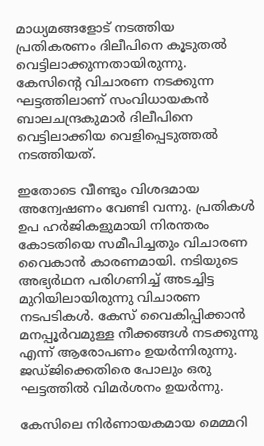മാധ്യമങ്ങളോട് നടത്തിയ പ്രതികരണം ദിലീപിനെ കൂടുതല്‍ വെട്ടിലാക്കുന്നതായിരുന്നു. കേസിന്റെ വിചാരണ നടക്കുന്ന ഘട്ടത്തിലാണ് സംവിധായകന്‍ ബാലചന്ദ്രകുമാര്‍ ദിലീപിനെ വെട്ടിലാക്കിയ വെളിപ്പെടുത്തല്‍ നടത്തിയത്.

ഇതോടെ വീണ്ടും വിശദമായ അന്വേഷണം വേണ്ടി വന്നു. പ്രതികള്‍ ഉപ ഹര്‍ജികളുമായി നിരന്തരം കോടതിയെ സമീപിച്ചതും വിചാരണ വൈകാന്‍ കാരണമായി. നടിയുടെ അഭ്യര്‍ഥന പരിഗണിച്ച് അടച്ചിട്ട മുറിയിലായിരുന്നു വിചാരണ നടപടികള്‍. കേസ് വൈകിപ്പിക്കാന്‍ മനപ്പൂര്‍വമുള്ള നീക്കങ്ങള്‍ നടക്കുന്നു എന്ന് ആരോപണം ഉയര്‍ന്നിരുന്നു. ജഡ്ജിക്കെതിരെ പോലും ഒരു ഘട്ടത്തില്‍ വിമര്‍ശനം ഉയര്‍ന്നു.

കേസിലെ നിര്‍ണായകമായ മെമ്മറി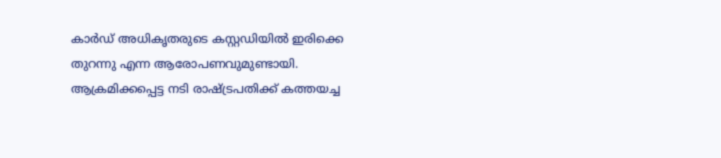കാര്‍ഡ് അധികൃതരുടെ കസ്റ്റഡിയില്‍ ഇരിക്കെ തുറന്നു എന്ന ആരോപണവുമുണ്ടായി. ആക്രമിക്കപ്പെട്ട നടി രാഷ്ട്രപതിക്ക് കത്തയച്ച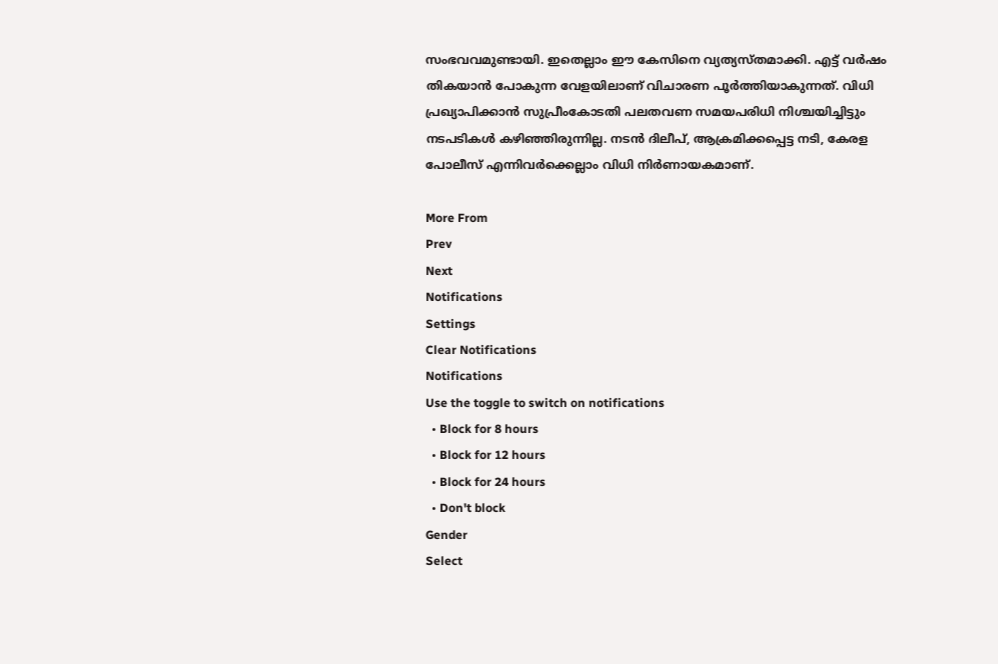സംഭവവമുണ്ടായി. ഇതെല്ലാം ഈ കേസിനെ വ്യത്യസ്തമാക്കി. എട്ട് വര്‍ഷം തികയാന്‍ പോകുന്ന വേളയിലാണ് വിചാരണ പൂര്‍ത്തിയാകുന്നത്. വിധി പ്രഖ്യാപിക്കാന്‍ സുപ്രീംകോടതി പലതവണ സമയപരിധി നിശ്ചയിച്ചിട്ടും നടപടികള്‍ കഴിഞ്ഞിരുന്നില്ല. നടന്‍ ദിലീപ്, ആക്രമിക്കപ്പെട്ട നടി, കേരള പോലീസ് എന്നിവര്‍ക്കെല്ലാം വിധി നിര്‍ണായകമാണ്.

More From
Prev
Next
Notifications
Settings
Clear Notifications
Notifications
Use the toggle to switch on notifications
  • Block for 8 hours
  • Block for 12 hours
  • Block for 24 hours
  • Don't block
Gender
Select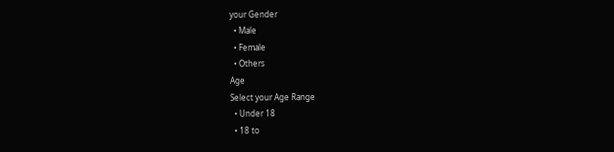your Gender
  • Male
  • Female
  • Others
Age
Select your Age Range
  • Under 18
  • 18 to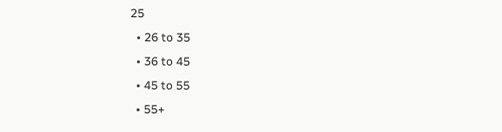25
  • 26 to 35
  • 36 to 45
  • 45 to 55
  • 55+